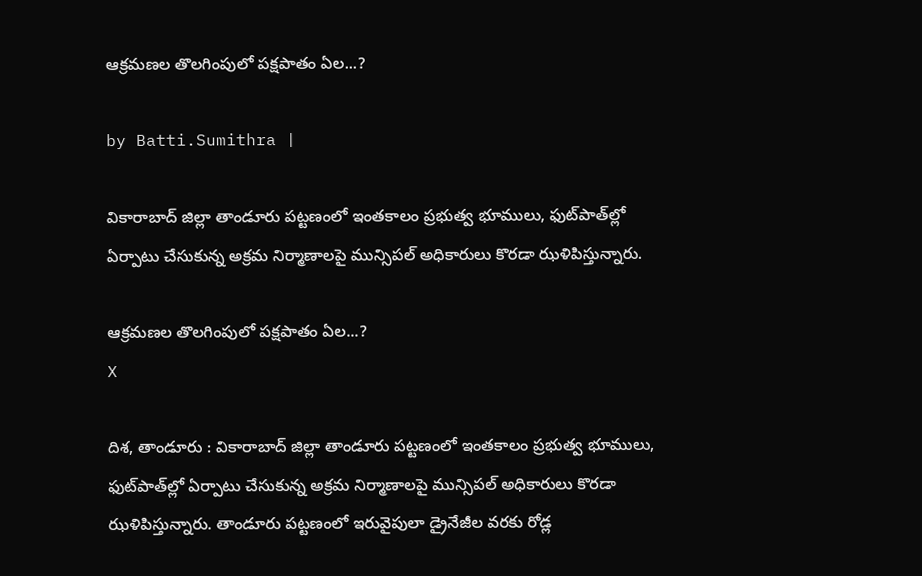ఆక్రమణల తొలగింపులో పక్షపాతం ఏల...?

by Batti.Sumithra |

వికారాబాద్ జిల్లా తాండూరు పట్టణంలో ఇంతకాలం ప్రభుత్వ భూములు, ఫుట్‌పాత్‌ల్లో ఏర్పాటు చేసుకున్న అక్రమ నిర్మాణాలపై మున్సిపల్ అధికారులు కొరడా ఝళిపిస్తున్నారు.

ఆక్రమణల తొలగింపులో పక్షపాతం ఏల...?
X

దిశ, తాండూరు : వికారాబాద్ జిల్లా తాండూరు పట్టణంలో ఇంతకాలం ప్రభుత్వ భూములు, ఫుట్‌పాత్‌ల్లో ఏర్పాటు చేసుకున్న అక్రమ నిర్మాణాలపై మున్సిపల్ అధికారులు కొరడా ఝళిపిస్తున్నారు. తాండూరు పట్టణంలో ఇరువైపులా డ్రైనేజీల వరకు రోడ్ల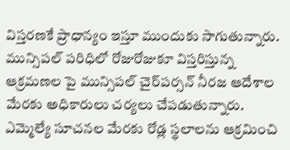విస్తరణకే ప్రాధాన్యం ఇస్తూ ముందుకు సాగుతున్నారు. మున్సిపల్ పరిధిలో రోజురోజుకూ విస్తరిస్తున్న ఆక్రమణల పై మున్సిపల్ చైర్‌పర్సన్ నీరజ ఆదేశాల మేరకు అధికారులు చర్యలు చేపడుతున్నారు. ఎమ్మెల్యే సూచనల మేరకు రోడ్ల స్థలాలను ఆక్రమించి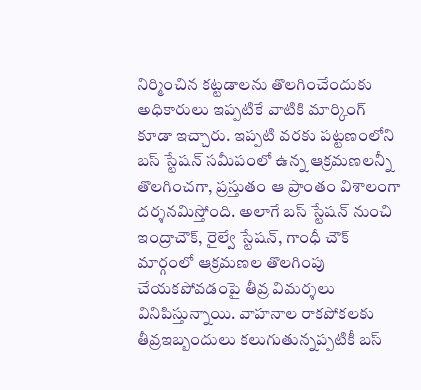నిర్మించిన కట్టడాలను తొలగించేందుకు అధికారులు ఇప్పటికే వాటికి మార్కింగ్ కూడా ఇచ్చారు. ఇప్పటి వరకు పట్టణంలోని బస్ స్టేషన్ సమీపంలో ఉన్న ఆక్రమణలన్నీ తొలగించగా, ప్రస్తుతం ఆ ప్రాంతం విశాలంగా దర్శనమిస్తోంది. అలాగే బస్ స్టేషన్ నుంచి ఇంద్రాచౌక్, రైల్వే స్టేషన్, గాంధీ చౌక్ మార్గంలో ఆక్రమణల తొలగింపు చేయకపోవడంపై తీవ్ర విమర్శలు వినిపిస్తున్నాయి. వాహనాల రాకపోకలకు తీవ్రఇబ్బందులు కలుగుతున్నప్పటికీ బస్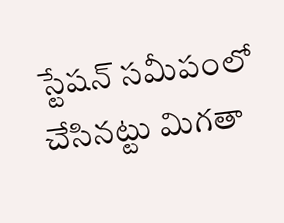స్టేషన్ సమీపంలో చేసినట్టు మిగతా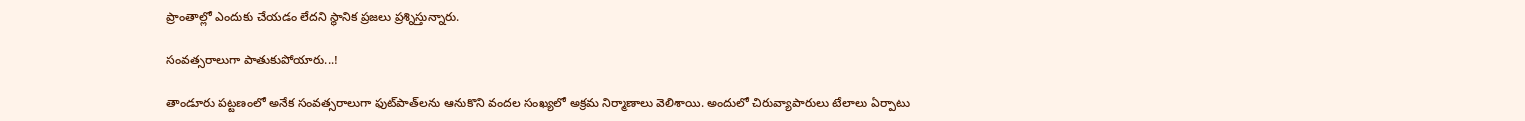ప్రాంతాల్లో ఎందుకు చేయడం లేదని స్థానిక ప్రజలు ప్రశ్నిస్తున్నారు.

సంవత్సరాలుగా పాతుకుపోయారు...!

తాండూరు పట్టణంలో అనేక సంవత్సరాలుగా ఫుట్‌పాత్‌లను ఆనుకొని వందల సంఖ్యలో అక్రమ నిర్మాణాలు వెలిశాయి. అందులో చిరువ్యాపారులు టేలాలు ఏర్పాటు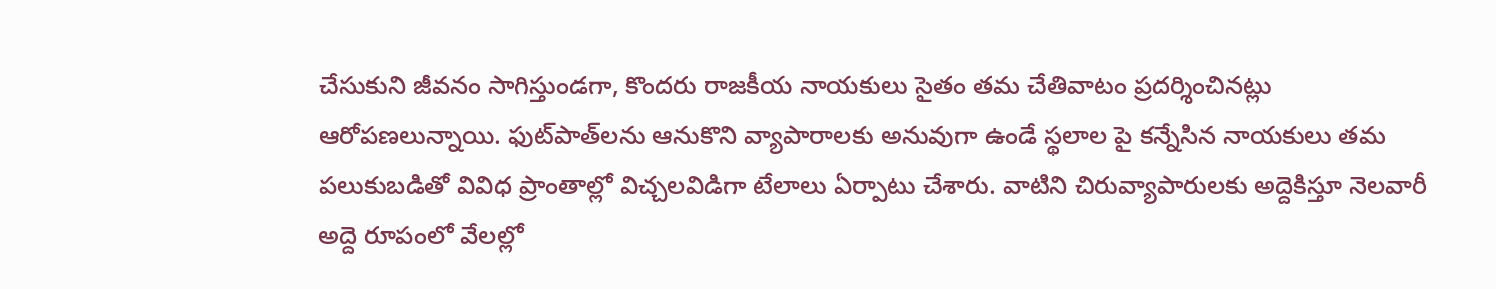చేసుకుని జీవనం సాగిస్తుండగా, కొందరు రాజకీయ నాయకులు సైతం తమ చేతివాటం ప్రదర్శించినట్లు ఆరోపణలున్నాయి. ఫుట్‌పాత్‌లను ఆనుకొని వ్యాపారాలకు అనువుగా ఉండే స్థలాల పై కన్నేసిన నాయకులు తమ పలుకుబడితో వివిధ ప్రాంతాల్లో విచ్చలవిడిగా టేలాలు ఏర్పాటు చేశారు. వాటిని చిరువ్యాపారులకు అద్దెకిస్తూ నెలవారీ అద్దె రూపంలో వేలల్లో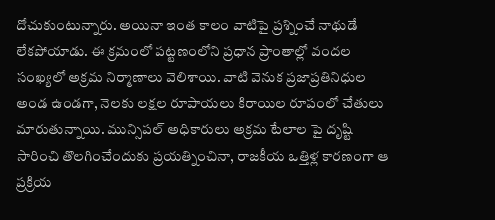దోచుకుంటున్నారు. అయినా ఇంత కాలం వాటిపై ప్రశ్నించే నాథుడే లేకపోయాడు. ఈ క్రమంలో పట్టణంలోని ప్రధాన ప్రాంతాల్లో వందల సంఖ్యలో అక్రమ నిర్మాణాలు వెలిశాయి. వాటి వెనుక ప్రజాప్రతినిధుల అండ ఉండగా, నెలకు లక్షల రూపాయలు కిరాయిల రూపంలో చేతులు మారుతున్నాయి. మున్సిపల్ అధికారులు అక్రమ టేలాల పై దృష్టి సారించి తొలగించేందుకు ప్రయత్నించినా, రాజకీయ ఒత్తిళ్ల కారణంగా ఆ ప్రక్రియ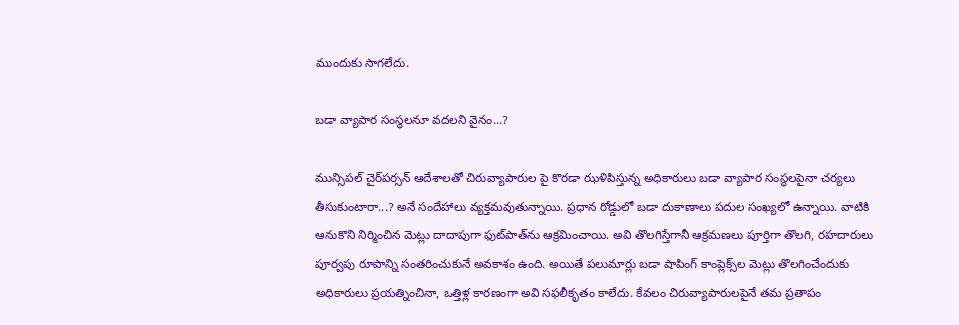ముందుకు సాగలేదు.

బడా వ్యాపార సంస్థలనూ వదలని వైనం...?

మున్సిపల్ చైర్‌పర్సన్ ఆదేశాలతో చిరువ్యాపారుల పై కొరడా ఝళిపిస్తున్న అధికారులు బడా వ్యాపార సంస్థలపైనా చర్యలు తీసుకుంటారా...? అనే సందేహాలు వ్యక్తమవుతున్నాయి. ప్రధాన రోడ్డులో బడా దుకాణాలు పదుల సంఖ్యలో ఉన్నాయి. వాటికి ఆనుకొని నిర్మించిన మెట్లు దాదాపుగా ఫుట్‌పాత్‌ను ఆక్రమించాయి. అవి తొలగిస్తేగానీ ఆక్రమణలు పూర్తిగా తొలగి, రహదారులు పూర్వపు రూపాన్ని సంతరించుకునే అవకాశం ఉంది. అయితే పలుమార్లు బడా షాపింగ్ కాంప్లెక్స్‌ల మెట్లు తొలగించేందుకు అధికారులు ప్రయత్నించినా, ఒత్తిళ్ల కారణంగా అవి సఫలీకృతం కాలేదు. కేవలం చిరువ్యాపారులపైనే తమ ప్రతాపం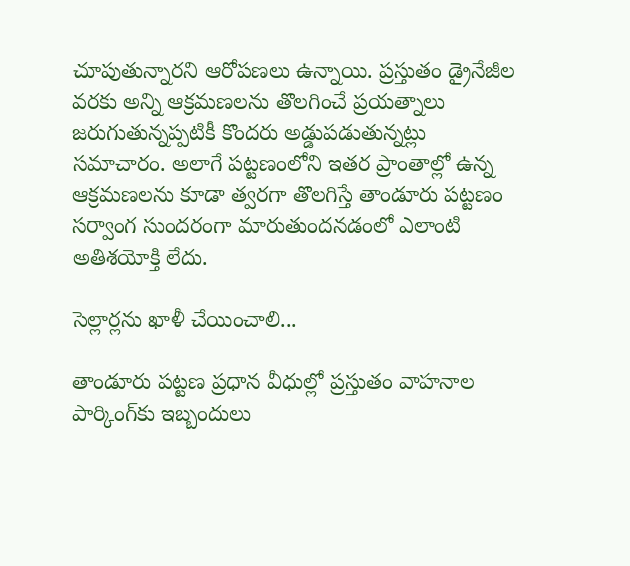చూపుతున్నారని ఆరోపణలు ఉన్నాయి. ప్రస్తుతం డ్రైనేజీల వరకు అన్ని ఆక్రమణలను తొలగించే ప్రయత్నాలు జరుగుతున్నప్పటికీ కొందరు అడ్డుపడుతున్నట్లు సమాచారం. అలాగే పట్టణంలోని ఇతర ప్రాంతాల్లో ఉన్న ఆక్రమణలను కూడా త్వరగా తొలగిస్తే తాండూరు పట్టణం సర్వాంగ సుందరంగా మారుతుందనడంలో ఎలాంటి అతిశయోక్తి లేదు.

సెల్లార్లను ఖాళీ చేయించాలి...

తాండూరు పట్టణ ప్రధాన వీధుల్లో ప్రస్తుతం వాహనాల పార్కింగ్‌కు ఇబ్బందులు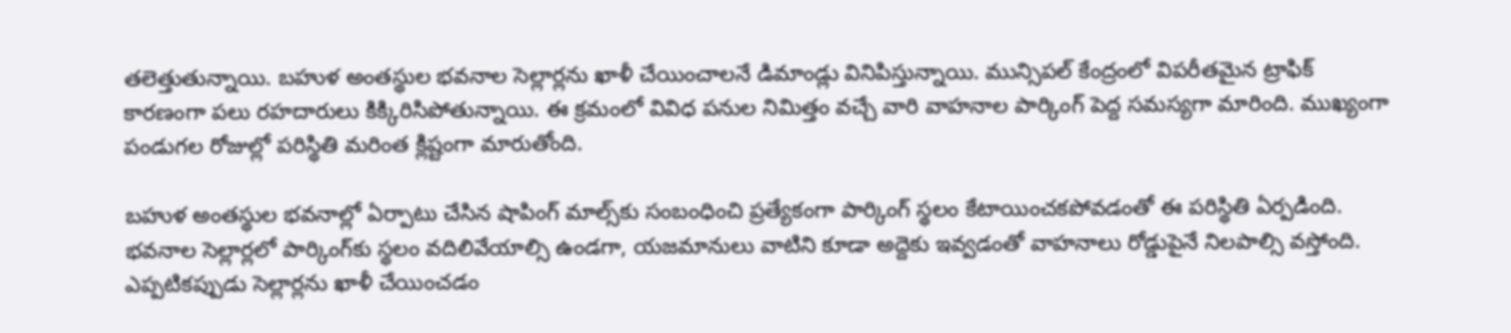తలెత్తుతున్నాయి. బహుళ అంతస్థుల భవనాల సెల్లార్లను ఖాళీ చేయించాలనే డిమాండ్లు వినిపిస్తున్నాయి. మున్సిపల్ కేంద్రంలో విపరీతమైన ట్రాఫిక్ కారణంగా పలు రహదారులు కిక్కిరిసిపోతున్నాయి. ఈ క్రమంలో వివిధ పనుల నిమిత్తం వచ్చే వారి వాహనాల పార్కింగ్ పెద్ద సమస్యగా మారింది. ముఖ్యంగా పండుగల రోజుల్లో పరిస్థితి మరింత క్లిష్టంగా మారుతోంది.

బహుళ అంతస్థుల భవనాల్లో ఏర్పాటు చేసిన షాపింగ్ మాల్స్‌కు సంబంధించి ప్రత్యేకంగా పార్కింగ్ స్థలం కేటాయించకపోవడంతో ఈ పరిస్థితి ఏర్పడింది. భవనాల సెల్లార్లలో పార్కింగ్‌కు స్థలం వదిలివేయాల్సి ఉండగా, యజమానులు వాటిని కూడా అద్దెకు ఇవ్వడంతో వాహనాలు రోడ్డుపైనే నిలపాల్సి వస్తోంది. ఎప్పటికప్పుడు సెల్లార్లను ఖాళీ చేయించడం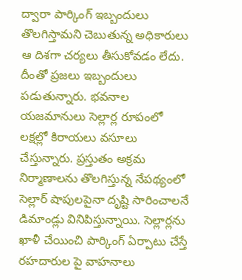ద్వారా పార్కింగ్ ఇబ్బందులు తొలగిస్తామని చెబుతున్న అధికారులు ఆ దిశగా చర్యలు తీసుకోవడం లేదు. దీంతో ప్రజలు ఇబ్బందులు పడుతున్నారు. భవనాల యజమానులు సెల్లార్ల రూపంలో లక్షల్లో కిరాయలు వసూలు చేస్తున్నారు. ప్రస్తుతం అక్రమ నిర్మాణాలను తొలగిస్తున్న నేపథ్యంలో సెల్లార్ షాపులపైనా దృష్టి సారించాలనే డిమాండ్లు వినిపిస్తున్నాయి. సెల్లార్లను ఖాళీ చేయించి పార్కింగ్ ఏర్పాటు చేస్తే రహదారుల పై వాహనాలు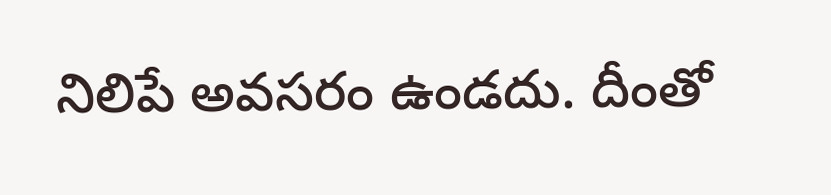నిలిపే అవసరం ఉండదు. దీంతో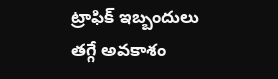ట్రాఫిక్ ఇబ్బందులు తగ్గే అవకాశం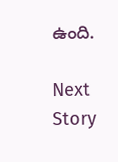ఉంది.

Next Story